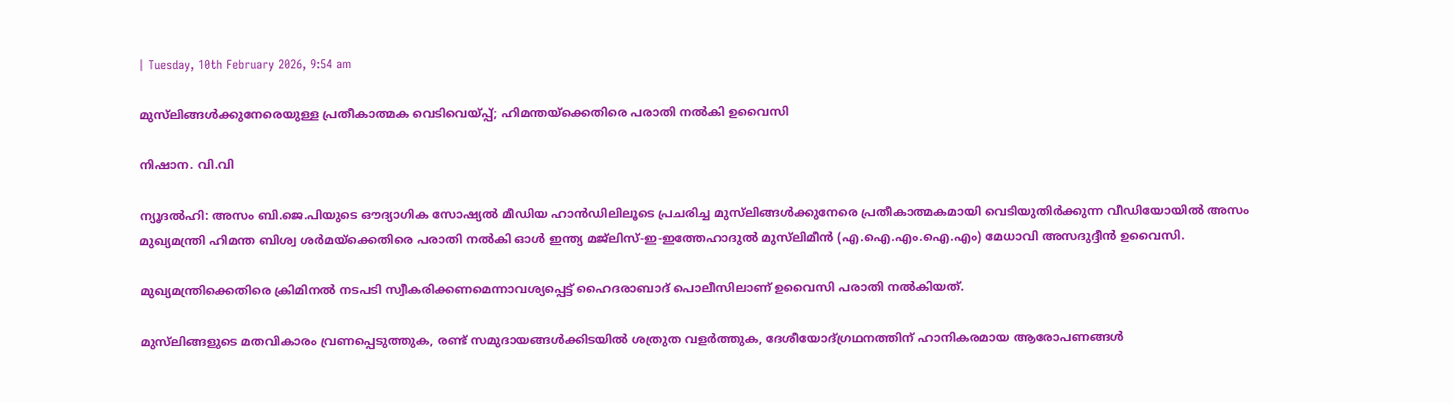| Tuesday, 10th February 2026, 9:54 am

മുസ്‌ലിങ്ങള്‍ക്കുനേരെയുള്ള പ്രതീകാത്മക വെടിവെയ്പ്പ്; ഹിമന്തയ്‌ക്കെതിരെ പരാതി നല്‍കി ഉവൈസി

നിഷാന. വി.വി

ന്യൂദല്‍ഹി: അസം ബി.ജെ.പിയുടെ ഔദ്യാഗിക സോഷ്യല്‍ മീഡിയ ഹാന്‍ഡിലിലൂടെ പ്രചരിച്ച മുസ്‌ലിങ്ങള്‍ക്കുനേരെ പ്രതീകാത്മകമായി വെടിയുതിര്‍ക്കുന്ന വീഡിയോയില്‍ അസം മുഖ്യമന്ത്രി ഹിമന്ത ബിശ്വ ശര്‍മയ്‌ക്കെതിരെ പരാതി നല്‍കി ഓള്‍ ഇന്ത്യ മജ്‌ലിസ്-ഇ-ഇത്തേഹാദുല്‍ മുസ്‌ലിമീന്‍ (എ.ഐ.എം.ഐ.എം) മേധാവി അസദുദ്ദീന്‍ ഉവൈസി.

മുഖ്യമന്ത്രിക്കെതിരെ ക്രിമിനല്‍ നടപടി സ്വീകരിക്കണമെന്നാവശ്യപ്പെട്ട് ഹൈദരാബാദ് പൊലീസിലാണ് ഉവൈസി പരാതി നല്‍കിയത്.

മുസ്‌ലിങ്ങളുടെ മതവികാരം വ്രണപ്പെടുത്തുക, രണ്ട് സമുദായങ്ങള്‍ക്കിടയില്‍ ശത്രുത വളര്‍ത്തുക, ദേശീയോദ്ഗ്രഥനത്തിന് ഹാനികരമായ ആരോപണങ്ങള്‍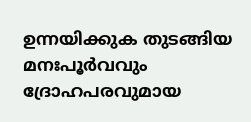ഉന്നയിക്കുക തുടങ്ങിയ മനഃപൂര്‍വവും ദ്രോഹപരവുമായ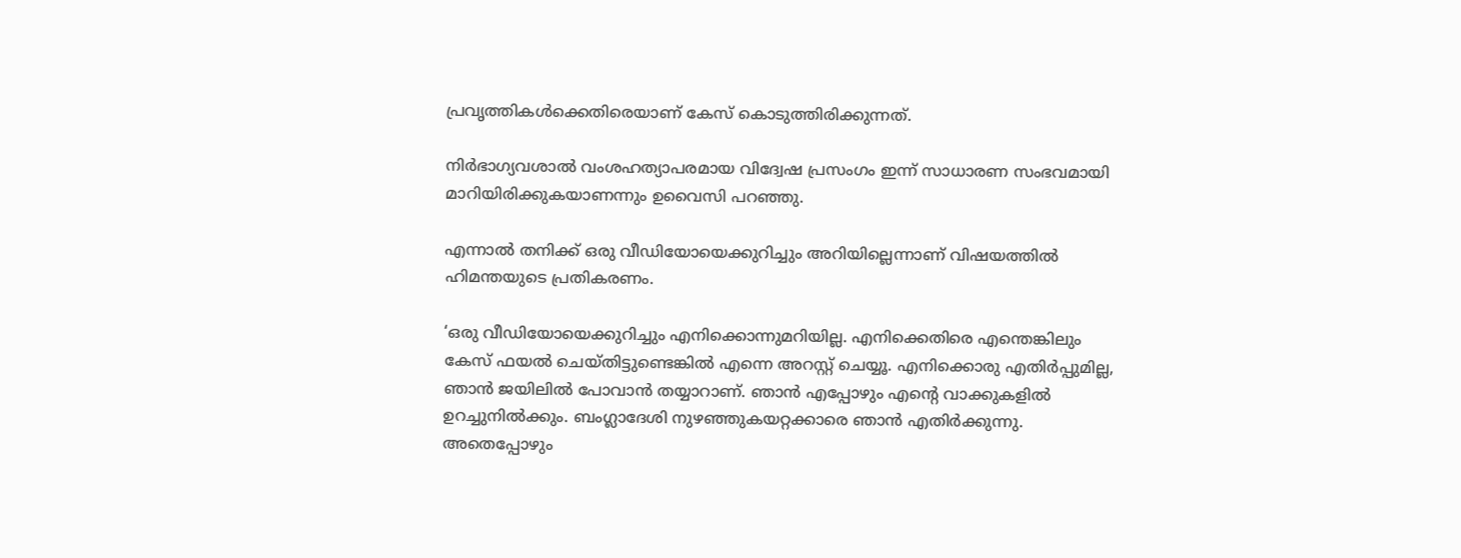പ്രവൃത്തികള്‍ക്കെതിരെയാണ് കേസ് കൊടുത്തിരിക്കുന്നത്.

നിര്‍ഭാഗ്യവശാല്‍ വംശഹത്യാപരമായ വിദ്വേഷ പ്രസംഗം ഇന്ന് സാധാരണ സംഭവമായി മാറിയിരിക്കുകയാണന്നും ഉവൈസി പറഞ്ഞു.

എന്നാല്‍ തനിക്ക് ഒരു വീഡിയോയെക്കുറിച്ചും അറിയില്ലെന്നാണ് വിഷയത്തില്‍ ഹിമന്തയുടെ പ്രതികരണം.

‘ഒരു വീഡിയോയെക്കുറിച്ചും എനിക്കൊന്നുമറിയില്ല. എനിക്കെതിരെ എന്തെങ്കിലും കേസ് ഫയല്‍ ചെയ്തിട്ടുണ്ടെങ്കില്‍ എന്നെ അറസ്റ്റ് ചെയ്യൂ. എനിക്കൊരു എതിര്‍പ്പുമില്ല, ഞാന്‍ ജയിലില്‍ പോവാന്‍ തയ്യാറാണ്. ഞാന്‍ എപ്പോഴും എന്റെ വാക്കുകളില്‍ ഉറച്ചുനില്‍ക്കും. ബംഗ്ലാദേശി നുഴഞ്ഞുകയറ്റക്കാരെ ഞാന്‍ എതിര്‍ക്കുന്നു. അതെപ്പോഴും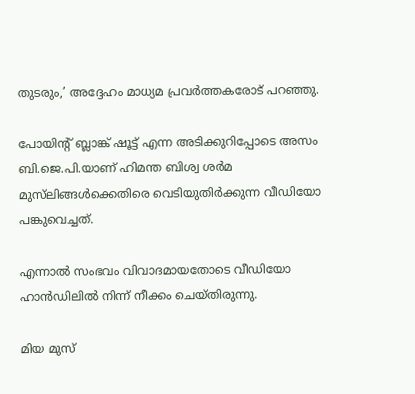തുടരും,’ അദ്ദേഹം മാധ്യമ പ്രവര്‍ത്തകരോട് പറഞ്ഞു.

പോയിന്റ് ബ്ലാങ്ക് ഷൂട്ട് എന്ന അടിക്കുറിപ്പോടെ അസം ബി.ജെ.പി.യാണ് ഹിമന്ത ബിശ്വ ശര്‍മ മുസ്‌ലിങ്ങള്‍ക്കെതിരെ വെടിയുതിര്‍ക്കുന്ന വീഡിയോ പങ്കുവെച്ചത്.

എന്നാല്‍ സംഭവം വിവാദമായതോടെ വീഡിയോ ഹാന്‍ഡിലില്‍ നിന്ന് നീക്കം ചെയ്തിരുന്നു.

മിയ മുസ്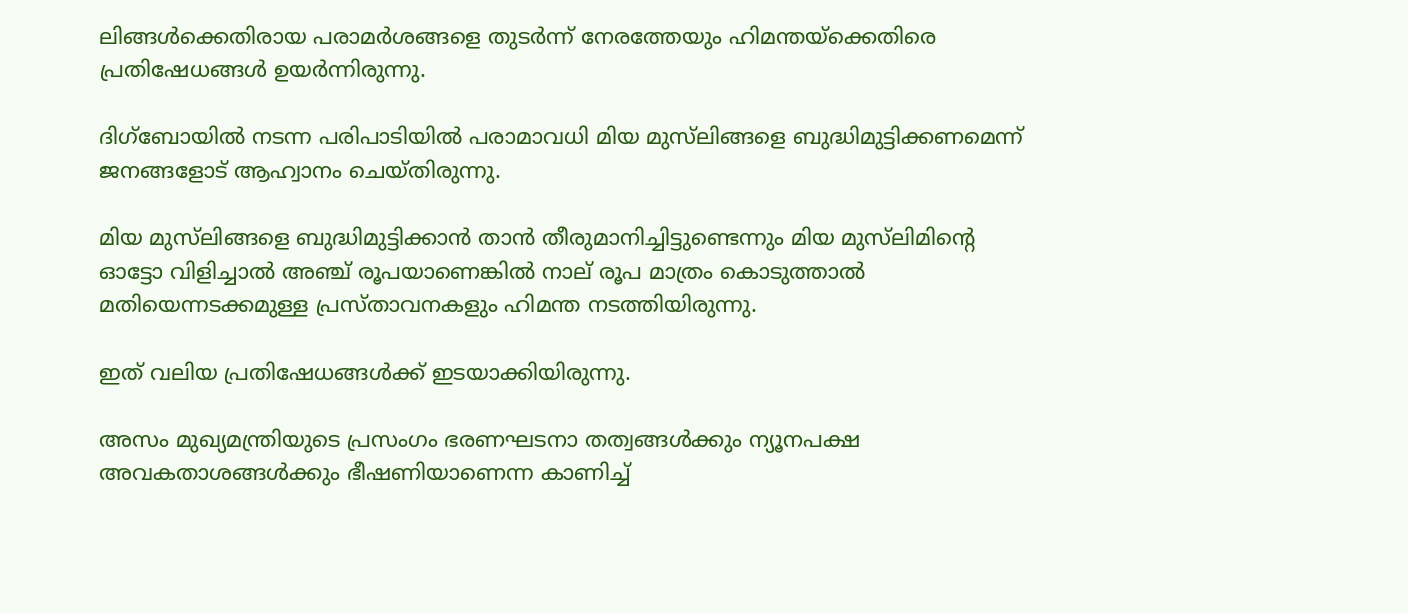ലിങ്ങള്‍ക്കെതിരായ പരാമര്‍ശങ്ങളെ തുടര്‍ന്ന് നേരത്തേയും ഹിമന്തയ്ക്കെതിരെ പ്രതിഷേധങ്ങള്‍ ഉയര്‍ന്നിരുന്നു.

ദിഗ്ബോയില്‍ നടന്ന പരിപാടിയില്‍ പരാമാവധി മിയ മുസ്‌ലിങ്ങളെ ബുദ്ധിമുട്ടിക്കണമെന്ന് ജനങ്ങളോട് ആഹ്വാനം ചെയ്തിരുന്നു.

മിയ മുസ്‌ലിങ്ങളെ ബുദ്ധിമുട്ടിക്കാന്‍ താന്‍ തീരുമാനിച്ചിട്ടുണ്ടെന്നും മിയ മുസ്‌ലിമിന്റെ ഓട്ടോ വിളിച്ചാല്‍ അഞ്ച് രൂപയാണെങ്കില്‍ നാല് രൂപ മാത്രം കൊടുത്താല്‍ മതിയെന്നടക്കമുള്ള പ്രസ്താവനകളും ഹിമന്ത നടത്തിയിരുന്നു.

ഇത് വലിയ പ്രതിഷേധങ്ങള്‍ക്ക് ഇടയാക്കിയിരുന്നു.

അസം മുഖ്യമന്ത്രിയുടെ പ്രസംഗം ഭരണഘടനാ തത്വങ്ങള്‍ക്കും ന്യൂനപക്ഷ അവകതാശങ്ങള്‍ക്കും ഭീഷണിയാണെന്ന കാണിച്ച്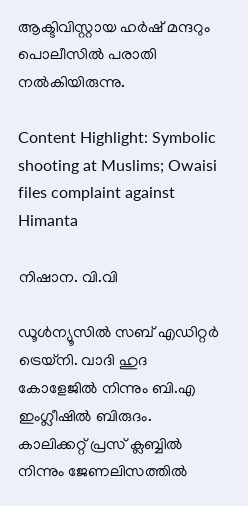ആക്ടിവിസ്റ്റായ ഹര്‍ഷ് മന്ദറും പൊലീസില്‍ പരാതി നല്‍കിയിരുന്നു.

Content Highlight: Symbolic shooting at Muslims; Owaisi files complaint against Himanta

നിഷാന. വി.വി

ഡൂള്‍ന്യൂസില്‍ സബ് എഡിറ്റര്‍ ട്രെയ്‌നി. വാദി ഹുദ കോളേജില്‍ നിന്നും ബി.എ ഇംഗ്ലീഷില്‍ ബിരുദം. കാലിക്കറ്റ് പ്രസ് ക്ലബ്ബില്‍ നിന്നും ജേണലിസത്തില്‍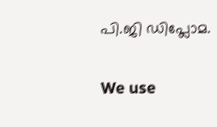പി.ജി ഡിപ്ലോമ.

We use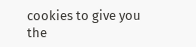cookies to give you the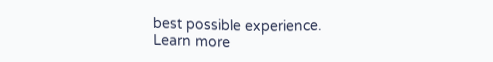best possible experience. Learn more